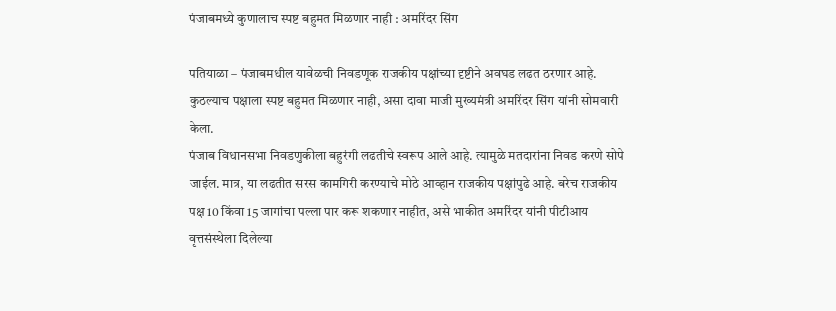पंजाबमध्ये कुणालाच स्पष्ट बहुमत मिळणार नाही : अमरिंदर सिंग

पतियाळा – पंजाबमधील यावेळची निवडणूक राजकीय पक्षांच्या दृष्टीने अवघड लढत ठरणार आहे. कुठल्याच पक्षाला स्पष्ट बहुमत मिळणार नाही, असा दावा माजी मुख्यमंत्री अमरिंदर सिंग यांनी सोमवारी केला.
पंजाब विधानसभा निवडणुकीला बहुरंगी लढतीचे स्वरूप आले आहे. त्यामुळे मतदारांना निवड करणे सोपे जाईल. मात्र, या लढतीत सरस कामगिरी करण्याचे मोठे आव्हान राजकीय पक्षांपुढे आहे. बरेच राजकीय पक्ष 10 किंवा 15 जागांचा पल्ला पार करू शकणार नाहीत, असे भाकीत अमरिंदर यांनी पीटीआय वृत्तसंस्थेला दिलेल्या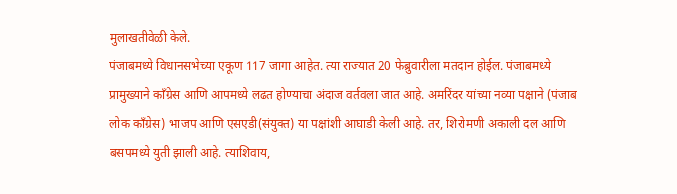मुलाखतीवेळी केले.
पंजाबमध्ये विधानसभेच्या एकूण 117 जागा आहेत. त्या राज्यात 20 फेब्रुवारीला मतदान होईल. पंजाबमध्ये प्रामुख्याने कॉंग्रेस आणि आपमध्ये लढत होण्याचा अंदाज वर्तवला जात आहे. अमरिंदर यांच्या नव्या पक्षाने (पंजाब लोक कॉंग्रेस) भाजप आणि एसएडी(संयुक्त) या पक्षांशी आघाडी केली आहे. तर, शिरोमणी अकाली दल आणि बसपमध्ये युती झाली आहे. त्याशिवाय,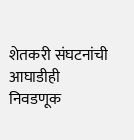शेतकरी संघटनांची आघाडीही निवडणूक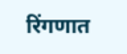रिंगणात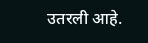उतरली आहे.